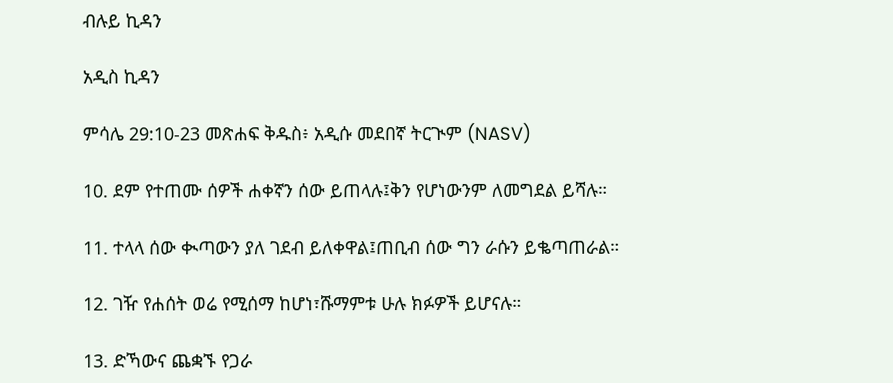ብሉይ ኪዳን

አዲስ ኪዳን

ምሳሌ 29:10-23 መጽሐፍ ቅዱስ፥ አዲሱ መደበኛ ትርጒም (NASV)

10. ደም የተጠሙ ሰዎች ሐቀኛን ሰው ይጠላሉ፤ቅን የሆነውንም ለመግደል ይሻሉ።

11. ተላላ ሰው ቊጣውን ያለ ገደብ ይለቀዋል፤ጠቢብ ሰው ግን ራሱን ይቈጣጠራል።

12. ገዥ የሐሰት ወሬ የሚሰማ ከሆነ፣ሹማምቱ ሁሉ ክፉዎች ይሆናሉ።

13. ድኻውና ጨቋኙ የጋራ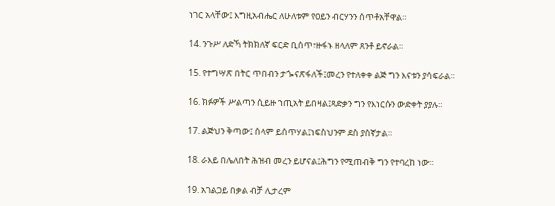ነገር አላቸው፤ እግዚአብሔር ለሁለቱም የዐይን ብርሃንን ሰጥቶአቸዋል።

14. ንጉሥ ለድኻ ትክክለኛ ፍርድ ቢሰጥ፣ዙፋኑ ዘላለም ጸንቶ ይኖራል።

15. የተግሣጽ በትር ጥበብን ታጐናጽፋለች፤መረን የተለቀቀ ልጅ ግን እናቱን ያሳፍራል።

16. ክፉዎች ሥልጣን ሲይዙ ኀጢአት ይበዛል፤ጻድቃን ግን የእነርሱን ውድቀት ያያሉ።

17. ልጅህን ቅጣው፤ ሰላም ይሰጥሃል፤ነፍስህንም ደስ ያሰኛታል።

18. ራእይ በሌለበት ሕዝብ መረን ይሆናል፤ሕግን የሚጠብቅ ግን የተባረከ ነው።

19. አገልጋይ በቃል ብቻ ሊታረም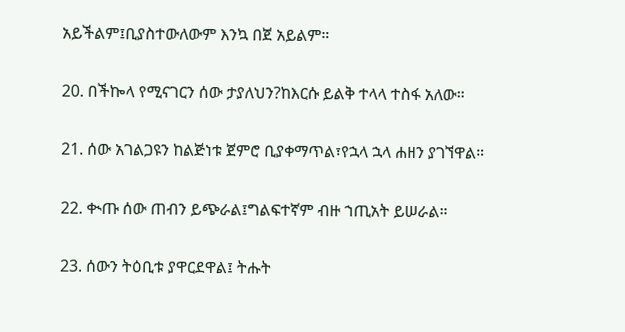አይችልም፤ቢያስተውለውም እንኳ በጀ አይልም።

20. በችኰላ የሚናገርን ሰው ታያለህን?ከእርሱ ይልቅ ተላላ ተስፋ አለው።

21. ሰው አገልጋዩን ከልጅነቱ ጀምሮ ቢያቀማጥል፣የኋላ ኋላ ሐዘን ያገኘዋል።

22. ቊጡ ሰው ጠብን ይጭራል፤ግልፍተኛም ብዙ ኀጢአት ይሠራል።

23. ሰውን ትዕቢቱ ያዋርደዋል፤ ትሑት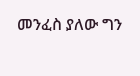መንፈስ ያለው ግን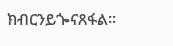ክብርንይጐናጸፋል።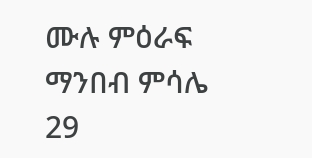ሙሉ ምዕራፍ ማንበብ ምሳሌ 29